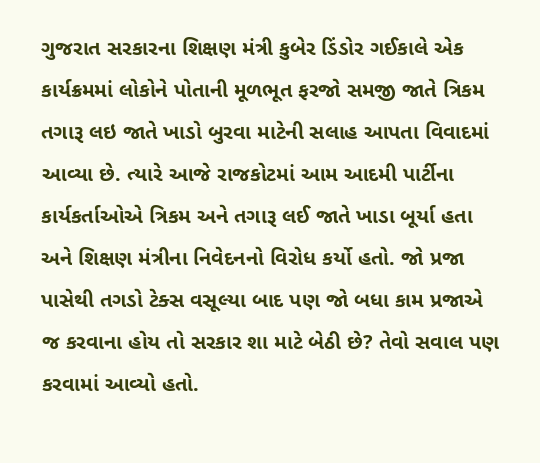ગુજરાત સરકારના શિક્ષણ મંત્રી કુબેર ડિંડોર ગઈકાલે એક કાર્યક્રમમાં લોકોને પોતાની મૂળભૂત ફરજો સમજી જાતે ત્રિકમ તગારૂ લઇ જાતે ખાડો બુરવા માટેની સલાહ આપતા વિવાદમાં આવ્યા છે. ત્યારે આજે રાજકોટમાં આમ આદમી પાર્ટીના કાર્યકર્તાઓએ ત્રિકમ અને તગારૂ લઈ જાતે ખાડા બૂર્યા હતા અને શિક્ષણ મંત્રીના નિવેદનનો વિરોધ કર્યો હતો. જો પ્રજા પાસેથી તગડો ટેક્સ વસૂલ્યા બાદ પણ જો બધા કામ પ્રજાએ જ કરવાના હોય તો સરકાર શા માટે બેઠી છે? તેવો સવાલ પણ કરવામાં આવ્યો હતો.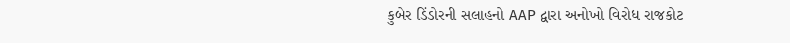કુબેર ડિંડોરની સલાહનો AAP દ્વારા અનોખો વિરોધ રાજકોટ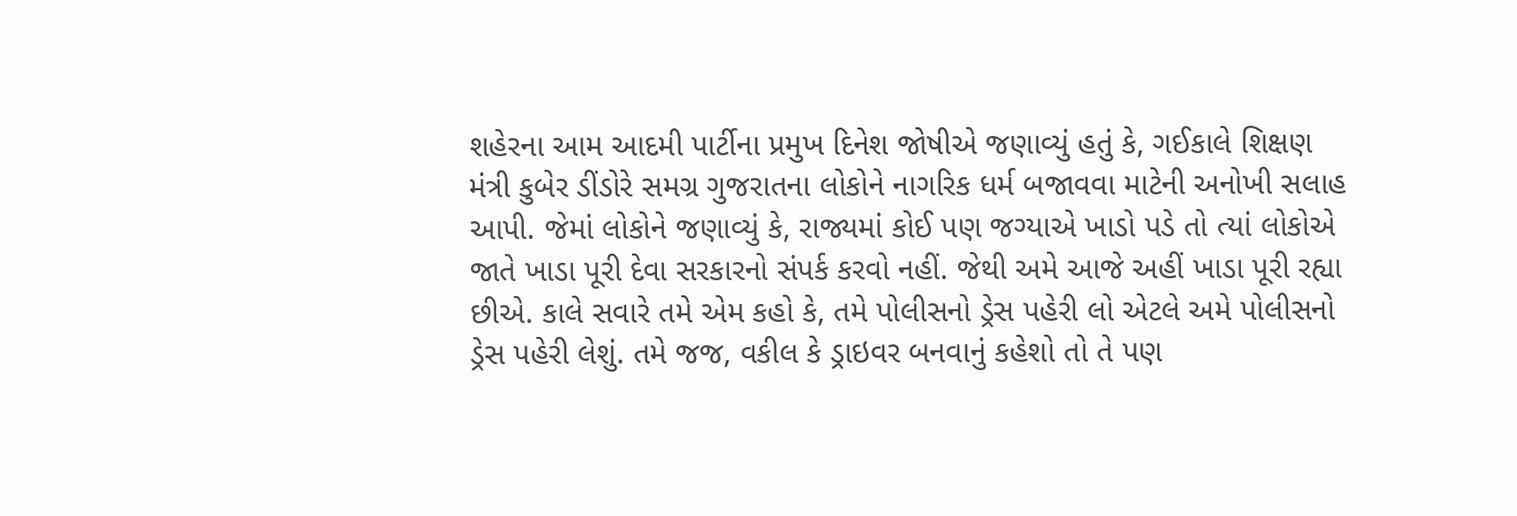શહેરના આમ આદમી પાર્ટીના પ્રમુખ દિનેશ જોષીએ જણાવ્યું હતું કે, ગઈકાલે શિક્ષણ મંત્રી કુબેર ડીંડોરે સમગ્ર ગુજરાતના લોકોને નાગરિક ધર્મ બજાવવા માટેની અનોખી સલાહ આપી. જેમાં લોકોને જણાવ્યું કે, રાજ્યમાં કોઈ પણ જગ્યાએ ખાડો પડે તો ત્યાં લોકોએ જાતે ખાડા પૂરી દેવા સરકારનો સંપર્ક કરવો નહીં. જેથી અમે આજે અહીં ખાડા પૂરી રહ્યા છીએ. કાલે સવારે તમે એમ કહો કે, તમે પોલીસનો ડ્રેસ પહેરી લો એટલે અમે પોલીસનો ડ્રેસ પહેરી લેશું. તમે જજ, વકીલ કે ડ્રાઇવર બનવાનું કહેશો તો તે પણ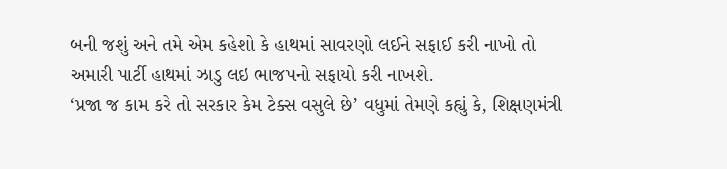બની જશું અને તમે એમ કહેશો કે હાથમાં સાવરણો લઈને સફાઈ કરી નાખો તો અમારી પાર્ટી હાથમાં ઝાડુ લઇ ભાજપનો સફાયો કરી નાખશે.
‘પ્રજા જ કામ કરે તો સરકાર કેમ ટેક્સ વસુલે છે’ વધુમાં તેમણે કહ્યું કે, શિક્ષણમંત્રી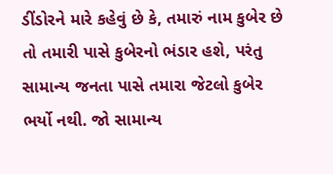ડીંડોરને મારે કહેવું છે કે, તમારું નામ કુબેર છે તો તમારી પાસે કુબેરનો ભંડાર હશે, પરંતુ સામાન્ય જનતા પાસે તમારા જેટલો કુબેર ભર્યો નથી. જો સામાન્ય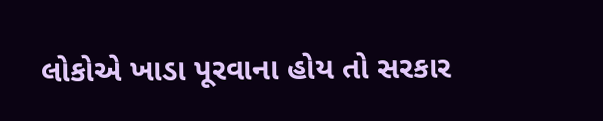લોકોએ ખાડા પૂરવાના હોય તો સરકાર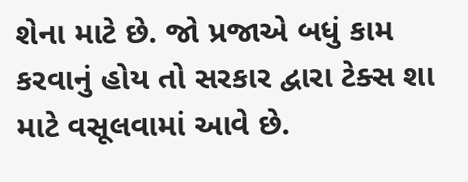શેના માટે છે. જો પ્રજાએ બધું કામ કરવાનું હોય તો સરકાર દ્વારા ટેક્સ શા માટે વસૂલવામાં આવે છે.